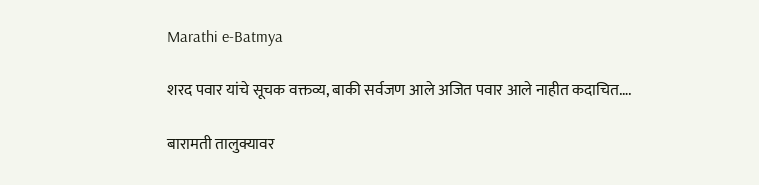Marathi e-Batmya

शरद पवार यांचे सूचक वक्तव्य, बाकी सर्वजण आले अजित पवार आले नाहीत कदाचित….

बारामती तालुक्यावर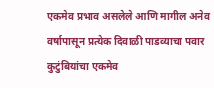एकमेव प्रभाव असलेले आणि मागील अनेव वर्षापासून प्रत्येक दिवाळी पाडव्याचा पवार कुटुंबियांचा एकमेव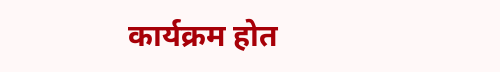कार्यक्रम होत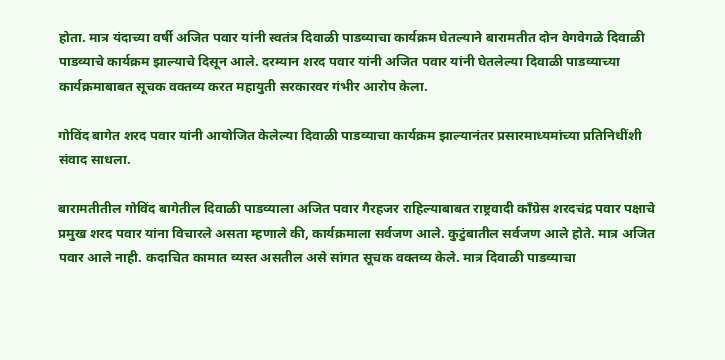होता. मात्र यंदाच्या वर्षी अजित पवार यांनी स्वतंत्र दिवाळी पाडव्याचा कार्यक्रम घेतल्याने बारामतीत दोन वेगवेगळे दिवाळी पाडव्याचे कार्यक्रम झाल्याचे दिसून आले. दरम्यान शरद पवार यांनी अजित पवार यांनी घेतलेल्या दिवाळी पाडव्याच्या कार्यक्रमाबाबत सूचक वक्तव्य करत महायुती सरकारवर गंभीर आरोप केला.

गोविंद बागेत शरद पवार यांनी आयोजित केलेल्या दिवाळी पाडव्याचा कार्यक्रम झाल्यानंतर प्रसारमाध्यमांच्या प्रतिनिधींशी संवाद साधला.

बारामतीतील गोविंद बागेतील दिवाळी पाडव्याला अजित पवार गैरहजर राहिल्याबाबत राष्ट्रवादी काँग्रेस शरदचंद्र पवार पक्षाचे प्रमुख शरद पवार यांना विचारले असता म्हणाले की, कार्यक्रमाला सर्वजण आले. कुटुंबातील सर्वजण आले होते. मात्र अजित पवार आले नाही. कदाचित कामात व्यस्त असतील असे सांगत सूचक वक्तव्य केले. मात्र दिवाळी पाडव्याचा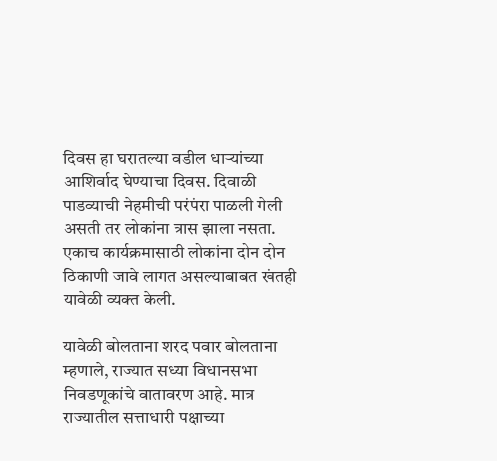दिवस हा घरातल्या वडील धाऱ्यांच्या आशिर्वाद घेण्याचा दिवस. दिवाळी पाडव्याची नेहमीची परंपंरा पाळली गेली असती तर लोकांना त्रास झाला नसता. एकाच कार्यक्रमासाठी लोकांना दोन दोन ठिकाणी जावे लागत असल्याबाबत खंतही यावेळी व्यक्त केली.

यावेळी बोलताना शरद पवार बोलताना म्हणाले, राज्यात सध्या विधानसभा निवडणूकांचे वातावरण आहे. मात्र राज्यातील सत्ताधारी पक्षाच्या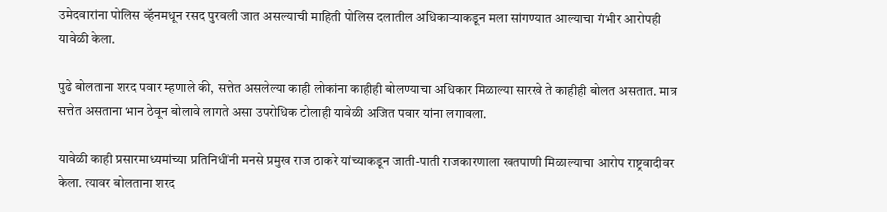उमेदवारांना पोलिस व्हॅनमधून रसद पुरवली जात असल्याची माहिती पोलिस दलातील अधिकाऱ्याकडून मला सांगण्यात आल्याचा गंभीर आरोपही यावेळी केला.

पुढे बोलताना शरद पवार म्हणाले की, सत्तेत असलेल्या काही लोकांना काहीही बोलण्याचा अधिकार मिळाल्या सारखे ते काहीही बोलत असतात. मात्र सत्तेत असताना भान ठेवून बोलावे लागते असा उपरोधिक टोलाही यावेळी अजित पवार यांना लगावला.

यावेळी काही प्रसारमाध्यमांच्या प्रतिनिधींनी मनसे प्रमुख राज ठाकरे यांच्याकडून जाती-पाती राजकारणाला खतपाणी मिळाल्याचा आरोप राष्ट्रवादीवर केला. त्यावर बोलताना शरद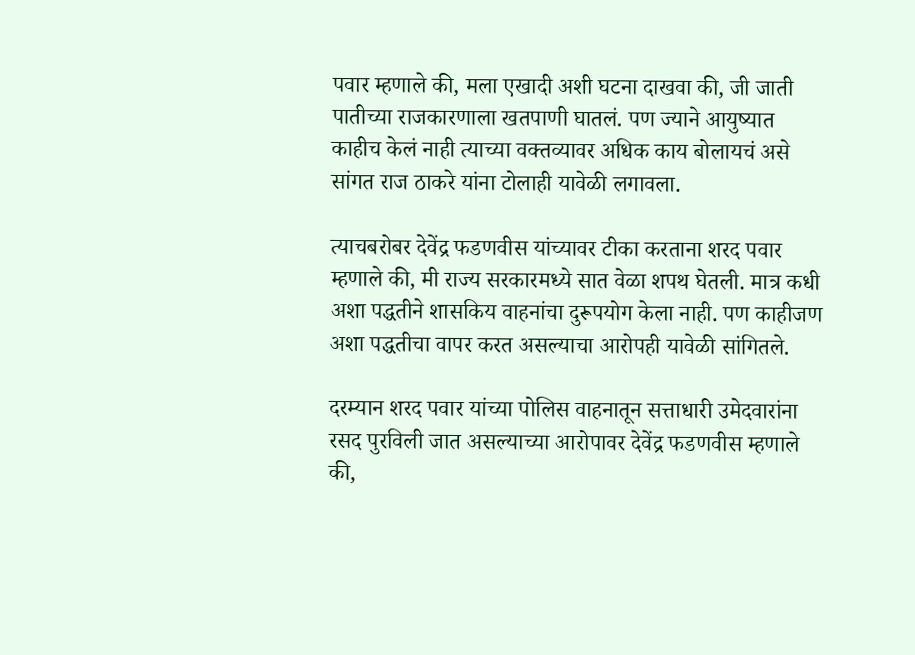पवार म्हणाले की, मला एखादी अशी घटना दाखवा की, जी जाती पातीच्या राजकारणाला खतपाणी घातलं. पण ज्याने आयुष्यात काहीच केलं नाही त्याच्या वक्तव्यावर अधिक काय बोलायचं असे सांगत राज ठाकरे यांना टोलाही यावेळी लगावला.

त्याचबरोबर देवेंद्र फडणवीस यांच्यावर टीका करताना शरद पवार म्हणाले की, मी राज्य सरकारमध्ये सात वेळा शपथ घेतली. मात्र कधी अशा पद्धतीने शासकिय वाहनांचा दुरूपयोग केला नाही. पण काहीजण अशा पद्धतीचा वापर करत असल्याचा आरोपही यावेळी सांगितले.

दरम्यान शरद पवार यांच्या पोलिस वाहनातून सत्ताधारी उमेदवारांना रसद पुरविली जात असल्याच्या आरोपावर देवेंद्र फडणवीस म्हणाले की,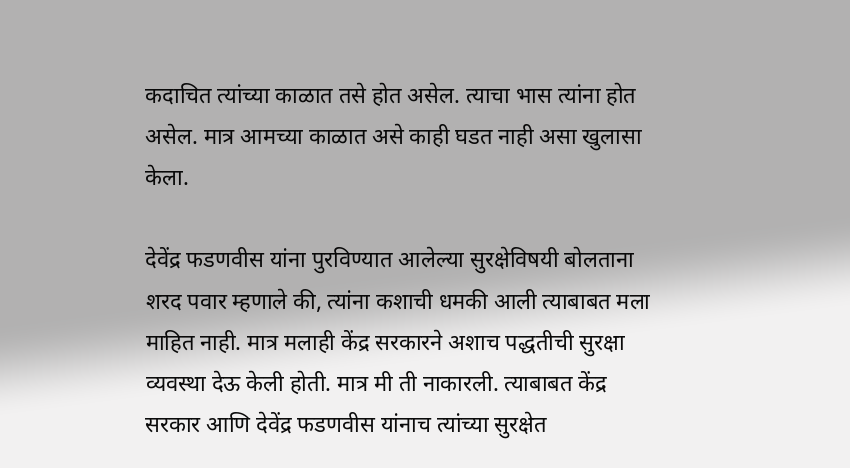कदाचित त्यांच्या काळात तसे होत असेल. त्याचा भास त्यांना होत असेल. मात्र आमच्या काळात असे काही घडत नाही असा खुलासा केला.

देवेंद्र फडणवीस यांना पुरविण्यात आलेल्या सुरक्षेविषयी बोलताना शरद पवार म्हणाले की, त्यांना कशाची धमकी आली त्याबाबत मला माहित नाही. मात्र मलाही केंद्र सरकारने अशाच पद्धतीची सुरक्षा व्यवस्था देऊ केली होती. मात्र मी ती नाकारली. त्याबाबत केंद्र सरकार आणि देवेंद्र फडणवीस यांनाच त्यांच्या सुरक्षेत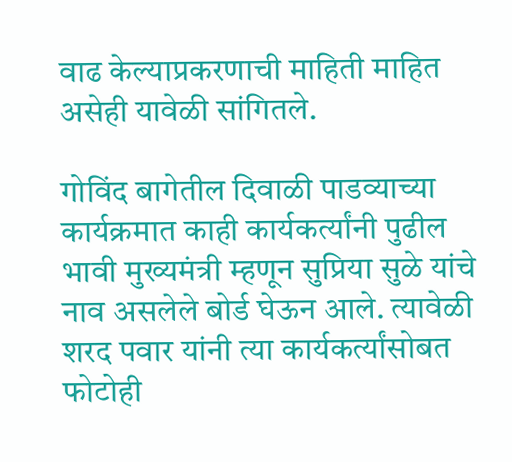वाढ केल्याप्रकरणाची माहिती माहित असेही यावेळी सांगितले.

गोविंद बागेतील दिवाळी पाडव्याच्या कार्यक्रमात काही कार्यकर्त्यांनी पुढील भावी मुख्यमंत्री म्हणून सुप्रिया सुळे यांचे नाव असलेले बोर्ड घेऊन आले. त्यावेळी शरद पवार यांनी त्या कार्यकर्त्यांसोबत फोटोही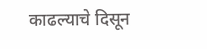काढल्याचे दिसून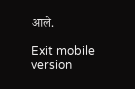आले.

Exit mobile version